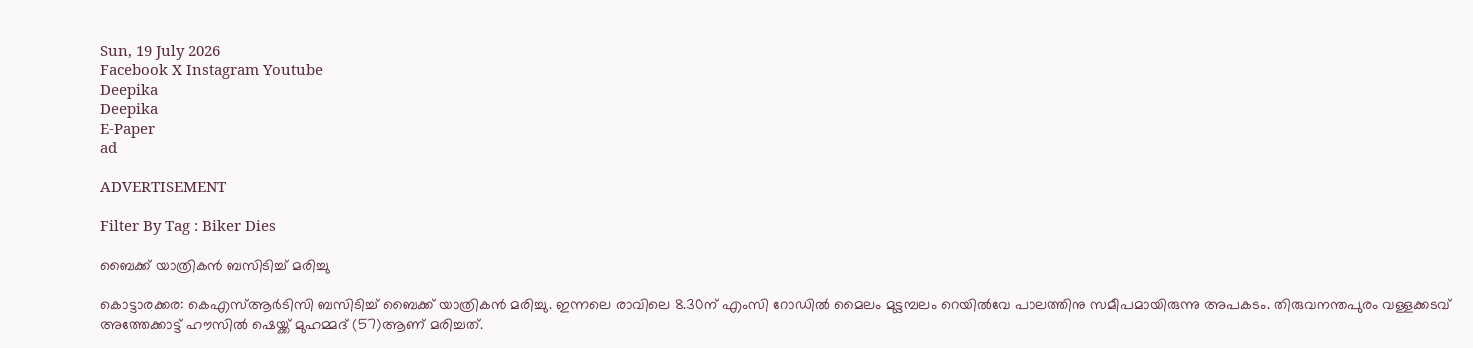Sun, 19 July 2026
Facebook X Instagram Youtube
Deepika
Deepika
E-Paper
ad

ADVERTISEMENT

Filter By Tag : Biker Dies

ബൈക്ക് യാത്രികന്‍ ബസിടിച്ച് മരിച്ചു

കൊട്ടാരക്കര: കെഎസ്ആര്‍ടിസി ബസിടിച്ച് ബൈക്ക് യാത്രികന്‍ മരിച്ചു. ഇന്നലെ രാവിലെ 8.30ന് എംസി റോഡില്‍ മൈലം മുട്ടമ്പലം റെയില്‍വേ പാലത്തിനു സമീപമായിരുന്നു അപകടം. തിരുവനന്തപുരം വള്ളക്കടവ് അത്തേക്കാട്ട് ഹൗസില്‍ ഷെയ്ക്ക് മുഹമ്മദ് (57)ആണ് മരിച്ചത്.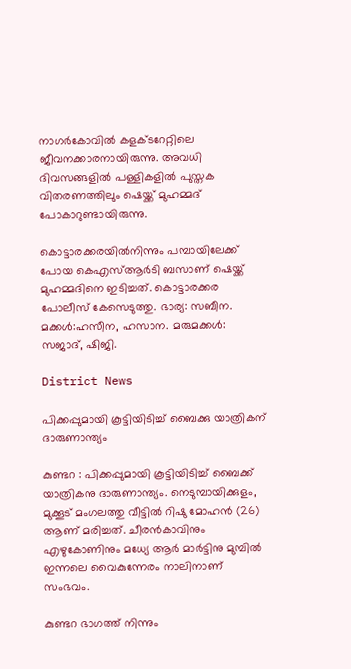നാഗര്‍കോവില്‍ കളക്ടറേറ്റിലെ ജീവനക്കാരനായിരുന്നു. അവധി ദിവസങ്ങളില്‍ പള്ളികളില്‍ പുസ്തക വിതരണത്തിലും ഷെയ്ക്ക് മുഹമ്മദ് പോകാറുണ്ടായിരുന്നു.

കൊട്ടാരക്കരയില്‍നിന്നും പമ്പായിലേക്ക് പോയ കെഎസ്ആര്‍ടി ബസാണ് ഷെയ്ക്ക് മുഹമ്മദിനെ ഇടിച്ചത്. കൊട്ടാരക്കര പോലീസ് കേസെടുത്തു. ഭാര്യ: സബീന. മക്കള്‍:ഹസീന, ഹസാന. മരുമക്കള്‍: സജാദ്, ഷിജി.

District News

പിക്കപ്പുമായി കൂട്ടിയിടിച്ച് ബൈക്കു യാത്രികന് ദാരുണാന്ത്യം

കുണ്ടറ : പിക്കപ്പുമായി കൂട്ടിയിടിച്ച് ബൈക്ക് യാത്രികനു ദാരുണാന്ത്യം. നെടുമ്പായിക്കുളം, മുക്കൂട് മംഗലത്തു വീട്ടിൽ റിഷു മോഹൻ (26) ആണ് മരിച്ചത്. ചീരൻകാവിനും എഴുകോണിനും മധ്യേ ആർ മാർട്ടിനു മുമ്പിൽ ഇന്നലെ വൈകുന്നേരം നാലിനാണ് സംഭവം.

കുണ്ടറ ഭാഗത്ത് നിന്നും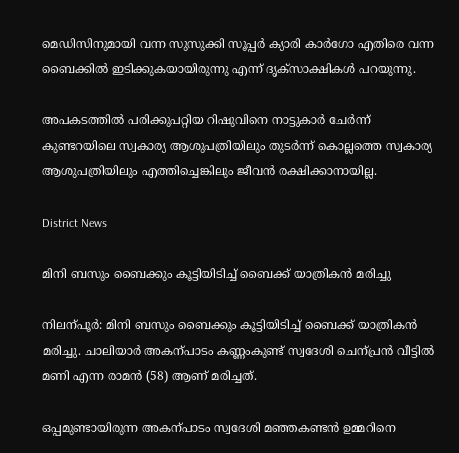മെഡിസിനുമായി വന്ന സുസുക്കി സൂപ്പർ ക്യാരി കാർഗോ എതിരെ വന്ന ബൈക്കിൽ ഇടിക്കുകയായിരുന്നു എന്ന് ദൃക്‌സാക്ഷികൾ പറയുന്നു.

അപകടത്തിൽ പരിക്കുപറ്റിയ റിഷുവിനെ നാട്ടുകാർ ചേർന്ന് കുണ്ടറയിലെ സ്വകാര്യ ആശുപത്രിയിലും തുടർന്ന് കൊല്ലത്തെ സ്വകാര്യ ആശുപത്രിയിലും എത്തിച്ചെങ്കിലും ജീവൻ രക്ഷിക്കാനായില്ല.

District News

മിനി ബസും ബൈക്കും കൂട്ടിയിടിച്ച് ബൈക്ക് യാത്രികൻ മരിച്ചു

നിലന്പൂർ: മിനി ബസും ബൈക്കും കൂട്ടിയിടിച്ച് ബൈക്ക് യാത്രികൻ മരിച്ചു. ചാലിയാർ അകന്പാടം കണ്ണംകുണ്ട് സ്വദേശി ചെന്പ്രൻ വീട്ടിൽ മണി എന്ന രാമൻ (58) ആണ് മരിച്ചത്.

ഒപ്പമുണ്ടായിരുന്ന അകന്പാടം സ്വദേശി മഞ്ഞകണ്ടൻ ഉമ്മറിനെ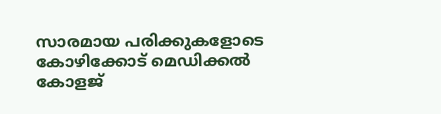സാരമായ പരിക്കുകളോടെ കോഴിക്കോട് മെഡിക്കൽ കോളജ്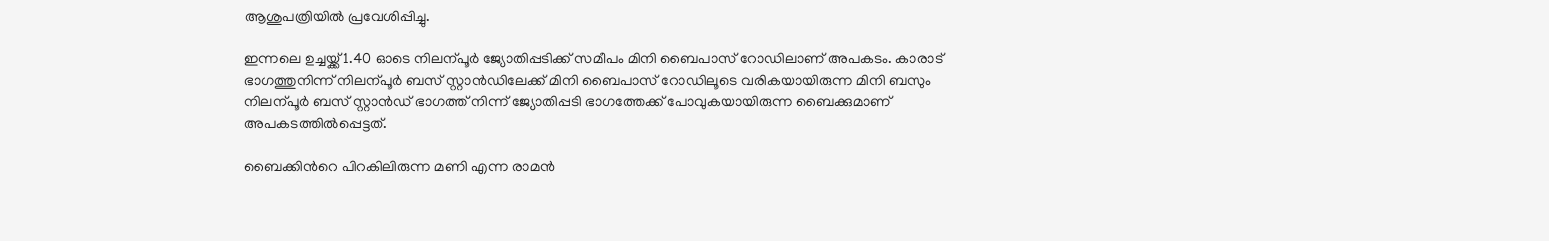ആശുപത്രിയിൽ പ്രവേശിപ്പിച്ചു.

ഇന്നലെ ഉച്ചയ്ക്ക് 1.40 ഓടെ നിലന്പൂർ ജ്യോതിപ്പടിക്ക് സമീപം മിനി ബൈപാസ് റോഡിലാണ് അപകടം. കാരാട് ഭാഗത്തുനിന്ന് നിലന്പൂർ ബസ് സ്റ്റാൻഡിലേക്ക് മിനി ബൈപാസ് റോഡിലൂടെ വരികയായിരുന്ന മിനി ബസും നിലന്പൂർ ബസ് സ്റ്റാൻഡ് ഭാഗത്ത് നിന്ന് ജ്യോതിപ്പടി ഭാഗത്തേക്ക് പോവുകയായിരുന്ന ബൈക്കുമാണ് അപകടത്തിൽപ്പെട്ടത്.

ബൈക്കിന്‍റെ പിറകിലിരുന്ന മണി എന്ന രാമൻ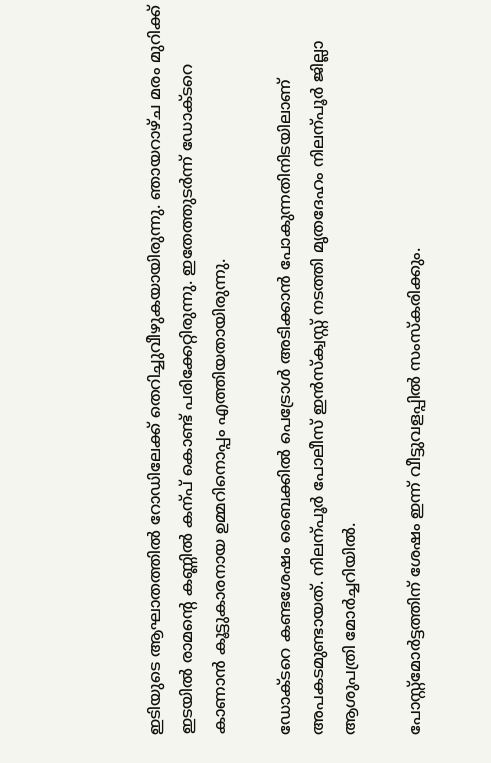ഇടിയുടെ ആഘാതത്തിൽ റോഡിലേക്ക് തെറിച്ചുവീഴുകയായിരുന്നു. ഞായറാഴ്ച മരം മുറിക്ക് ഇടയിൽ രാമന്‍റെ കണ്ണിൽ കന്പ് കൊണ്ട് പരിക്കേറ്റിരുന്നു. ഇതേത്തുടർന്ന് ഡോക്ടറെ കാണാൻ കൂട്ടുകാരനായ ഉമ്മറിനൊപ്പം എത്തിയതായിരുന്നു.

ഡോക്ടറെ കണ്ടശേഷം ബൈക്കിൽ പെട്രോൾ അടിക്കാൻ പോകുന്നതിനിടയിലാണ് അപകടമുണ്ടായത്. നിലന്പൂർ പോലീസ് ഇൻസ്ക്വസ്റ്റ് നടത്തി മൃതദേഹം നിലന്പൂർ ജില്ലാ ആശുപത്രി മോർച്ചറിയിൽ.

പോസ്റ്റ്മോർട്ടത്തിന് ശേഷം ഇന്ന് വീട്ടുവളപ്പിൽ സംസ്കരിക്കും.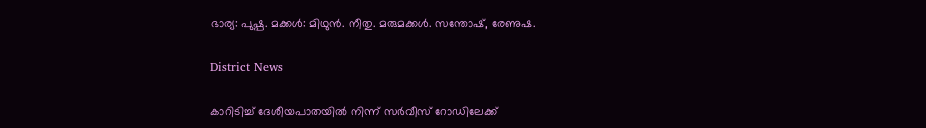ഭാര്യ: പുഷ്പ. മക്കൾ: മിഥുൻ. നീതു. മരുമക്കൾ. സന്തോഷ്, രേണുഷ.

District News

കാറിടിച്ച് ദേശീയപാതയില്‍ നിന്ന് സര്‍വീസ് റോഡിലേക്ക്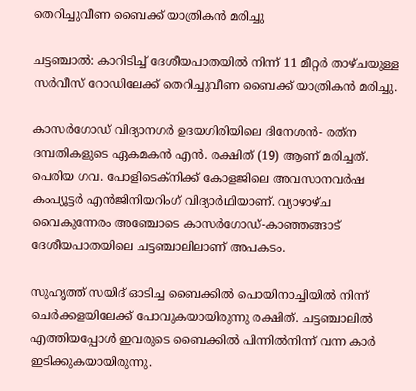തെറിച്ചുവീണ ബൈക്ക് യാത്രികന്‍ മരിച്ചു

ചട്ടഞ്ചാല്‍: കാറിടിച്ച് ദേശീയപാതയില്‍ നിന്ന് 11 മീറ്റര്‍ താഴ്ചയുള്ള സര്‍വീസ് റോഡിലേക്ക് തെറിച്ചുവീണ ബൈക്ക് യാത്രികന്‍ മരിച്ചു.

കാസര്‍ഗോഡ് വിദ്യാനഗര്‍ ഉദയഗിരിയിലെ ദിനേശന്‍- രത്‌ന ദമ്പതികളുടെ ഏകമകന്‍ എൻ. രക്ഷിത് (19) ആണ് മരിച്ചത്. പെരിയ ഗവ. പോളിടെക്‌നിക്ക് കോളജിലെ അവസാനവര്‍ഷ കംപ്യൂട്ടർ എന്‍ജിനിയറിംഗ് വിദ്യാര്‍ഥിയാണ്. വ്യാഴാഴ്ച വൈകുന്നേരം അഞ്ചോടെ കാസര്‍ഗോഡ്-കാഞ്ഞങ്ങാട് ദേശീയപാതയിലെ ചട്ടഞ്ചാലിലാണ് അപകടം.

സുഹൃത്ത് സയിദ് ഓടിച്ച ബൈക്കില്‍ പൊയിനാച്ചിയില്‍ നിന്ന് ചെര്‍ക്കളയിലേക്ക് പോവുകയായിരുന്നു രക്ഷിത്. ചട്ടഞ്ചാലില്‍ എത്തിയപ്പോള്‍ ഇവരുടെ ബൈക്കില്‍ പിന്നില്‍നിന്ന് വന്ന കാര്‍ ഇടിക്കുകയായിരുന്നു.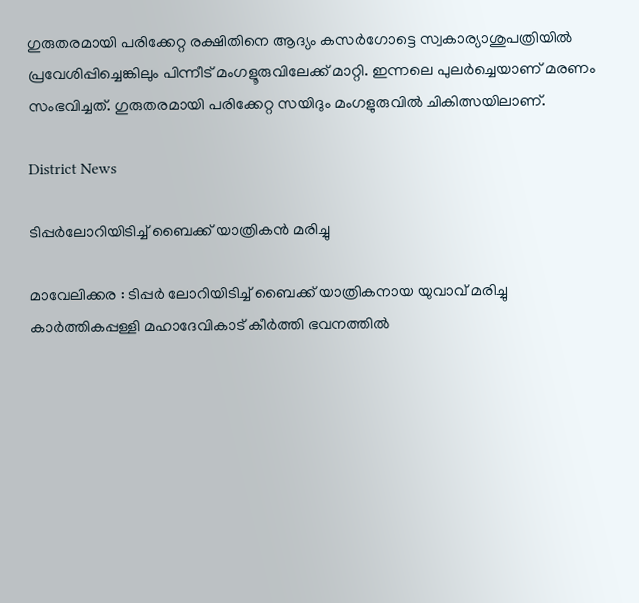ഗുരുതരമായി പരിക്കേറ്റ രക്ഷിതിനെ ആദ്യം കസര്‍ഗോട്ടെ സ്വകാര്യാശുപത്രിയില്‍ പ്രവേശിപ്പിച്ചെങ്കിലും പിന്നീട് മംഗളൂരുവിലേക്ക് മാറ്റി. ഇന്നലെ പുലര്‍ച്ചെയാണ് മരണം സംഭവിച്ചത്. ഗുരുതരമായി പരിക്കേറ്റ സയിദും മംഗളുരുവില്‍ ചികിത്സയിലാണ്.

District News

ടിപ്പർലോറിയിടിച്ച് ബൈക്ക് യാത്രികൻ മരിച്ചു

മാവേലിക്കര : ടിപ്പർ ലോറിയിടിച്ച് ബൈക്ക് യാത്രികനായ യുവാവ് മരിച്ചു കാർത്തികപ്പള്ളി മഹാദേവികാട് കീർത്തി ഭവനത്തിൽ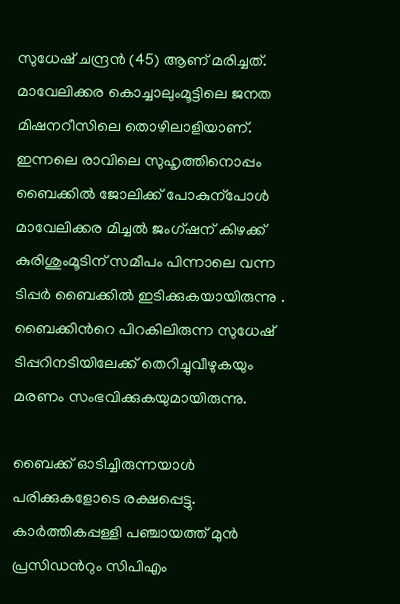സുധേഷ് ചന്ദ്രൻ (45) ആണ് മരിച്ചത്. മാവേലിക്കര കൊച്ചാലുംമൂട്ടിലെ ജനത മിഷനറീസിലെ തൊഴിലാളിയാണ്. ഇന്നലെ രാവിലെ സുഹൃത്തിനൊപ്പം ബൈക്കിൽ ജോലിക്ക് പോകുന്പോൾ മാവേലിക്കര മിച്ചൽ ജംഗ്ഷന് കിഴക്ക് കുരിശുംമൂടിന് സമീപം പിന്നാലെ വന്ന ടിപ്പർ ബൈക്കിൽ ഇടിക്കുകയായിരുന്നു . ബൈക്കിന്‍റെ പിറകിലിരുന്ന സുധേഷ്‌ ടിപ്പറിനടിയിലേക്ക് തെറിച്ചുവീഴുകയും മരണം സംഭവിക്കുകയുമായിരുന്നു.

ബൈക്ക് ഓടിച്ചിരുന്നയാൾ പരിക്കുകളോടെ രക്ഷപ്പെട്ടു. കാർത്തികപ്പള്ളി പഞ്ചായത്ത്‌ മുൻ പ്രസിഡന്‍റും സിപിഎം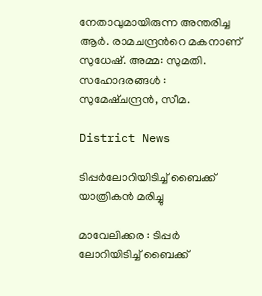നേതാവുമായിരുന്ന അന്തരിച്ച ആർ. രാമചന്ദ്രന്‍റെ മകനാണ് സുധേഷ്. അമ്മ: സുമതി. സഹോദരങ്ങൾ : സുമേഷ്ചന്ദ്രൻ, സീമ.

District News

ടിപ്പർലോറിയിടിച്ച് ബൈക്ക് യാത്രികൻ മരിച്ചു

മാവേലിക്കര : ടിപ്പർ ലോറിയിടിച്ച് ബൈക്ക്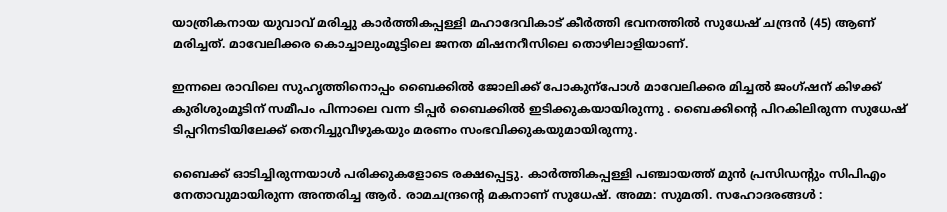യാത്രികനായ യുവാവ് മരിച്ചു കാർത്തികപ്പള്ളി മഹാദേവികാട് കീർത്തി ഭവനത്തിൽ സുധേഷ് ചന്ദ്രൻ (45) ആണ് മരിച്ചത്. മാവേലിക്കര കൊച്ചാലുംമൂട്ടിലെ ജനത മിഷനറീസിലെ തൊഴിലാളിയാണ്.

ഇന്നലെ രാവിലെ സുഹൃത്തിനൊപ്പം ബൈക്കിൽ ജോലിക്ക് പോകുന്പോൾ മാവേലിക്കര മിച്ചൽ ജംഗ്ഷന് കിഴക്ക് കുരിശുംമൂടിന് സമീപം പിന്നാലെ വന്ന ടിപ്പർ ബൈക്കിൽ ഇടിക്കുകയായിരുന്നു . ബൈക്കിന്‍റെ പിറകിലിരുന്ന സുധേഷ്‌ ടിപ്പറിനടിയിലേക്ക് തെറിച്ചുവീഴുകയും മരണം സംഭവിക്കുകയുമായിരുന്നു.

ബൈക്ക് ഓടിച്ചിരുന്നയാൾ പരിക്കുകളോടെ രക്ഷപ്പെട്ടു. കാർത്തികപ്പള്ളി പഞ്ചായത്ത്‌ മുൻ പ്രസിഡന്‍റും സിപിഎം നേതാവുമായിരുന്ന അന്തരിച്ച ആർ. രാമചന്ദ്രന്‍റെ മകനാണ് സുധേഷ്. അമ്മ: സുമതി. സഹോദരങ്ങൾ :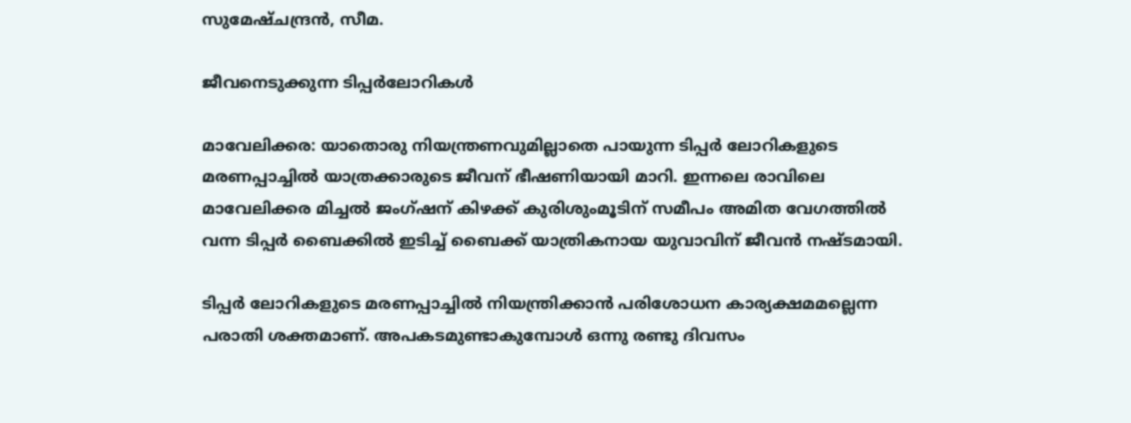സുമേഷ്ചന്ദ്രൻ, സീമ.

ജീവനെടുക്കുന്ന ടിപ്പർലോറികൾ

മാവേലിക്കര: യാതൊരു നിയന്ത്രണവുമില്ലാതെ പായുന്ന ടിപ്പർ ലോറികളുടെ മരണപ്പാച്ചിൽ യാത്രക്കാരുടെ ജീവന് ഭീഷണിയായി മാറി. ഇന്നലെ രാവിലെ മാവേലിക്കര മിച്ചൽ ജംഗ്ഷന് കിഴക്ക് കുരിശുംമൂടിന് സമീപം അമിത വേഗത്തിൽ വന്ന ടിപ്പർ ബൈക്കിൽ ഇടിച്ച് ബൈക്ക് യാത്രികനായ യുവാവിന് ജീവൻ നഷ്ടമായി.

ടിപ്പർ ലോറികളുടെ മരണപ്പാച്ചിൽ നിയന്ത്രിക്കാൻ പരിശോധന കാര്യക്ഷമമല്ലെന്ന പരാതി ശക്തമാണ്. അപകടമുണ്ടാകുമ്പോൾ ഒന്നു രണ്ടു ദിവസം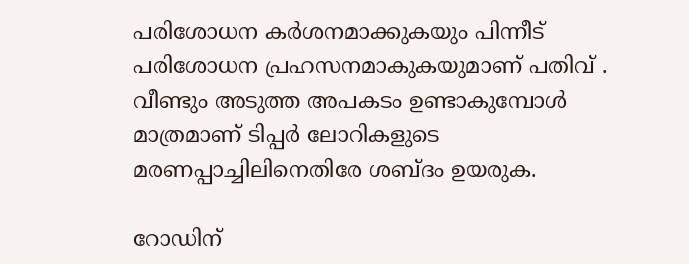പരിശോധന കർശനമാക്കുകയും പിന്നീട് പരിശോധന പ്രഹസനമാകുകയുമാണ് പതിവ് . വീണ്ടും അടുത്ത അപകടം ഉണ്ടാകുമ്പോൾ മാത്രമാണ് ടിപ്പർ ലോറികളുടെ മരണപ്പാച്ചിലിനെതിരേ ശബ്ദം ഉയരുക.

റോഡിന്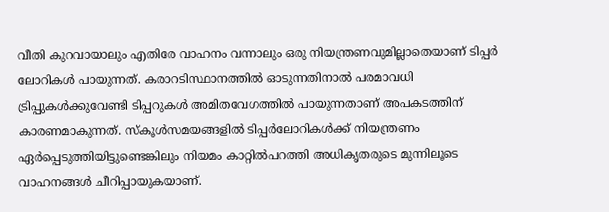വീതി കുറവായാലും എതിരേ വാഹനം വന്നാലും ഒരു നിയന്ത്രണവുമില്ലാതെയാണ് ടിപ്പര്‍ ലോറികള്‍ പായുന്നത്. കരാറടിസ്ഥാനത്തില്‍ ഓടുന്നതിനാല്‍ പരമാവധി ട്രിപ്പുകള്‍ക്കുവേണ്ടി ടിപ്പറുകള്‍ അമിതവേഗത്തില്‍ പായുന്നതാണ് അപകടത്തിന് കാരണമാകുന്നത്. സ്‌കൂള്‍സമയങ്ങളില്‍ ടിപ്പര്‍ലോറികള്‍ക്ക് നിയന്ത്രണം ഏര്‍പ്പെടുത്തിയിട്ടുണ്ടെങ്കിലും നിയമം കാറ്റില്‍പറത്തി അധികൃതരുടെ മുന്നിലൂടെ വാഹനങ്ങള്‍ ചീറിപ്പായുകയാണ്.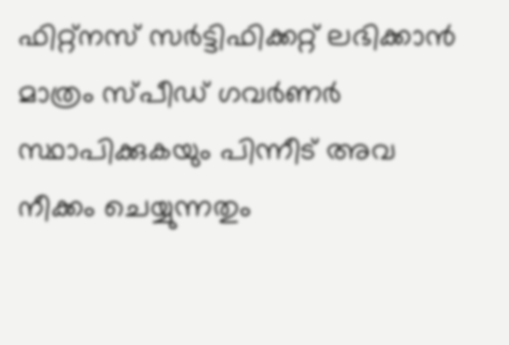ഫിറ്റ്‌നസ് സര്‍ട്ടിഫിക്കറ്റ് ലഭിക്കാൻ മാത്രം സ്പീഡ് ഗവര്‍ണര്‍ സ്ഥാപിക്കുകയും പിന്നീട് അവ നീക്കം ചെയ്യുന്നതും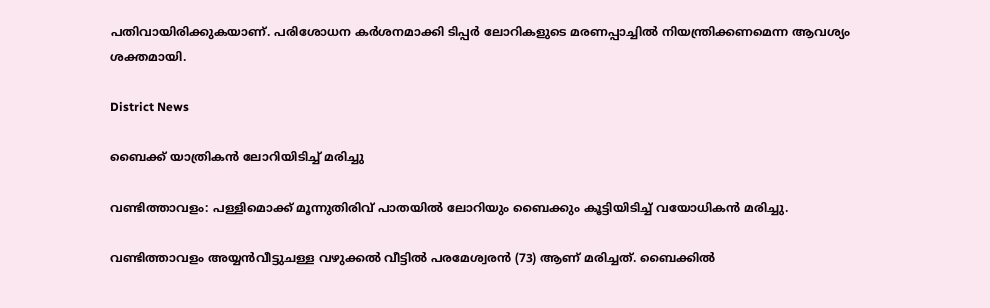പതിവായിരിക്കുകയാണ്. പരിശോധന കർശനമാക്കി ടിപ്പർ ലോറികളുടെ മരണപ്പാച്ചിൽ നിയന്ത്രിക്കണമെന്ന ആവശ്യം ശക്തമായി.

District News

ബൈക്ക് യാത്രികൻ ലോറിയിടിച്ച് മരിച്ചു

വണ്ടിത്താവളം: പള്ളിമൊക്ക് മൂന്നുതിരിവ് പാതയിൽ ലോറിയും ബൈക്കും കൂട്ടിയിടിച്ച് വയോധികൻ മരിച്ചു.

വണ്ടിത്താവളം അയ്യൻവീട്ടുചള്ള വഴുക്കൽ വീട്ടിൽ പരമേശ്വരൻ (73) ആണ് മരിച്ചത്. ബൈക്കിൽ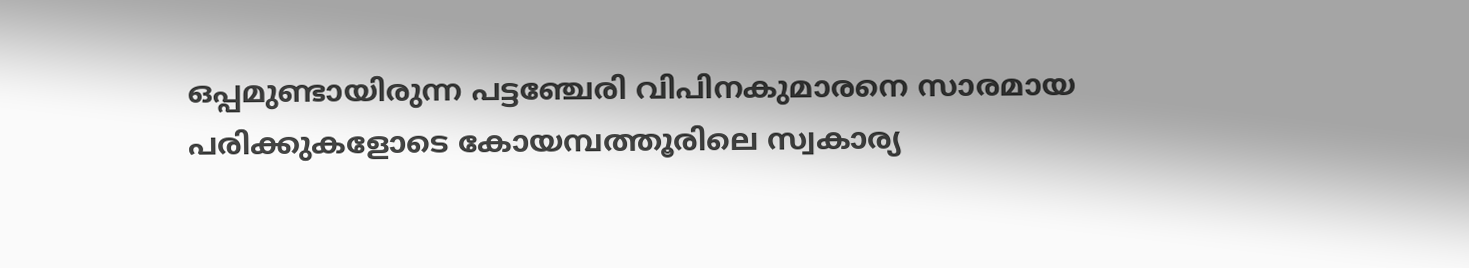ഒപ്പമുണ്ടായിരുന്ന പട്ടഞ്ചേരി വിപിനകുമാരനെ സാരമായ പരിക്കുകളോടെ കോയമ്പത്തൂരിലെ സ്വകാര്യ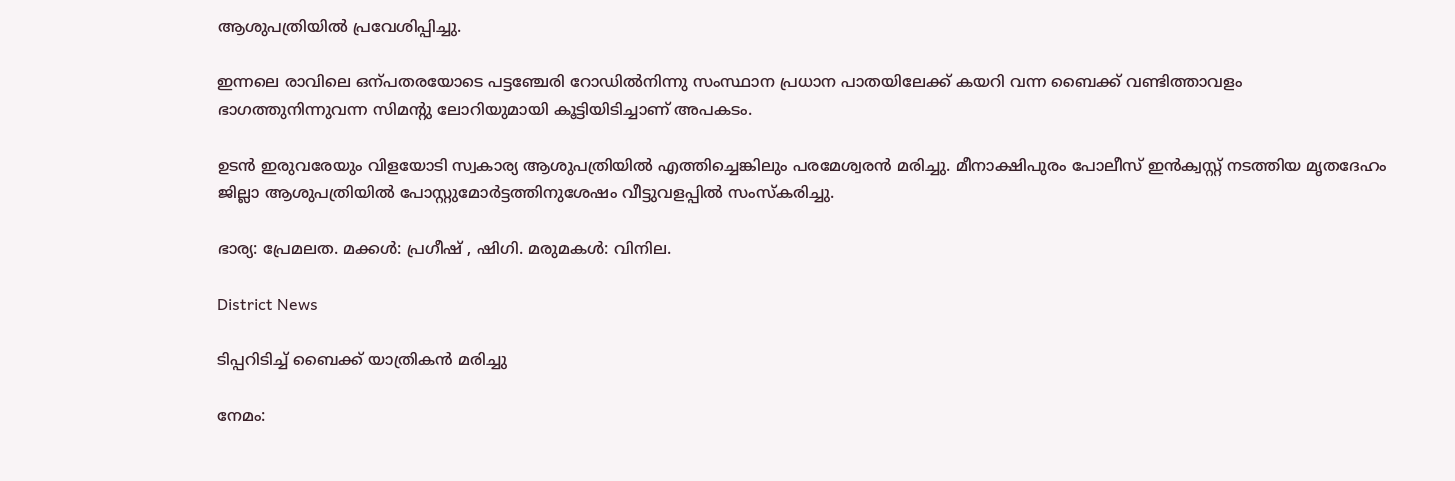ആശുപത്രിയിൽ പ്രവേശിപ്പിച്ചു.

ഇന്നലെ രാവിലെ ഒന്പതരയോടെ പട്ടഞ്ചേരി റോഡിൽനിന്നു സംസ്ഥാന പ്രധാന പാതയിലേക്ക് കയറി വന്ന ബൈക്ക് വണ്ടിത്താവളം ഭാഗത്തുനിന്നുവന്ന സിമന്‍റു ലോറിയുമായി കൂട്ടിയിടിച്ചാണ് അപകടം.

ഉടൻ ഇരുവരേയും വിളയോടി സ്വകാര്യ ആശുപത്രിയിൽ എത്തിച്ചെങ്കിലും പരമേശ്വരൻ മരിച്ചു. മീനാക്ഷിപുരം പോലീസ് ഇൻക്വസ്റ്റ് നടത്തിയ മൃതദേഹം ജില്ലാ ആശുപത്രിയിൽ പോസ്റ്റുമോർട്ടത്തിനുശേഷം വീട്ടുവളപ്പിൽ സംസ്കരിച്ചു.

ഭാര്യ: പ്രേമലത. മക്കൾ: പ്രഗീഷ് , ഷിഗി. മരുമകൾ: വിനില.

District News

ടിപ്പറിടിച്ച് ബൈക്ക് യാത്രികൻ മരിച്ചു

നേമം: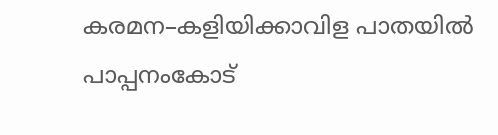കരമന–കളിയിക്കാവിള പാതയിൽ പാപ്പനംകോട്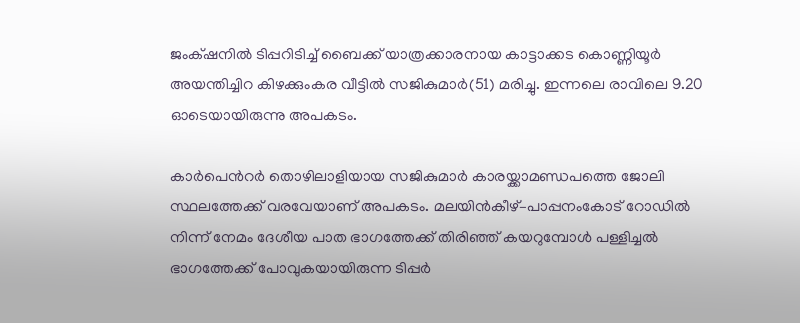ജംക്‌ഷനിൽ ടിപ്പറിടിച്ച് ബൈക്ക് യാത്രക്കാരനായ കാട്ടാക്കട കൊണ്ണിയൂർ അയന്തിച്ചിറ കിഴക്കുംകര വീട്ടിൽ സജികുമാർ(51) മരിച്ചു. ഇന്നലെ രാവിലെ 9.20 ഓടെയായിരുന്നു അപകടം.

കാർപെന്‍റർ തൊഴിലാളിയായ സജികുമാർ കാരയ്ക്കാമണ്ഡപത്തെ ജോലി സ്ഥലത്തേക്ക് വരവേയാണ് അപകടം. മലയിൻകീഴ്–പാപ്പനംകോട് റോഡിൽ നിന്ന് നേമം ദേശീയ പാത ഭാഗത്തേക്ക് തിരിഞ്ഞ് കയറുമ്പോൾ പള്ളിച്ചൽ ഭാഗത്തേക്ക് പോവുകയായിരുന്ന ടിപ്പർ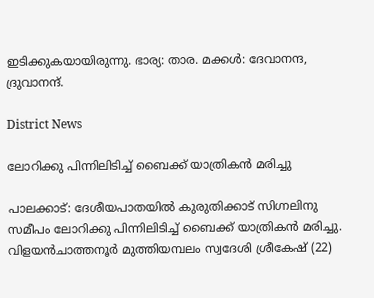ഇടിക്കുകയായിരുന്നു. ഭാര്യ: താര. മക്കൾ: ദേവാനന്ദ, ദ്രുവാനന്ദ്.

District News

ലോറിക്കു പിന്നിലിടിച്ച് ബൈക്ക് യാത്രികൻ മരിച്ചു

പാലക്കാട്: ദേശീയപാതയില്‍ കുരുതിക്കാട് സിഗ്നലിനു സമീപം ലോറിക്കു പിന്നിലിടിച്ച് ബൈക്ക് യാത്രികന്‍ മരിച്ചു. വിളയന്‍ചാത്തനൂര്‍ മുത്തിയമ്പലം സ്വദേശി ശ്രീകേഷ് (22)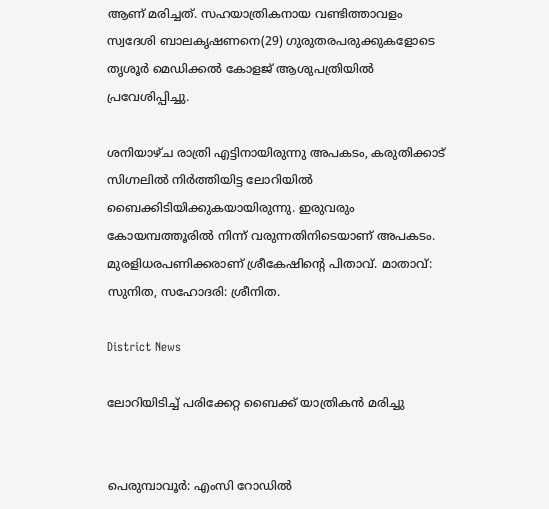ആണ് മരിച്ചത്. സഹയാത്രികനായ വണ്ടിത്താവളം സ്വദേശി ബാലകൃഷണനെ(29) ഗുരുതരപരുക്കുകളോടെ തൃശൂര്‍ മെഡിക്കല്‍ കോളജ് ആശുപത്രിയിൽ പ്രവേശിപ്പിച്ചു.

ശനിയാഴ്ച രാത്രി എട്ടിനായിരുന്നു അപകടം, കരുതിക്കാട് സിഗ്നലില്‍ നിര്‍ത്തിയിട്ട ലോറിയില്‍ ബൈക്കിടിയിക്കുകയായിരുന്നു. ഇരുവരും കോയമ്പത്തൂരില്‍ നിന്ന് വരുന്നതിനിടെയാണ് അപകടം. മുരളിധരപണിക്കരാണ് ശ്രീകേഷിന്‍റെ പിതാവ്. മാതാവ്: സുനിത, സഹോദരി: ശ്രീനിത.

District News

ലോറിയിടിച്ച് പരിക്കേറ്റ ബൈക്ക് യാത്രികൻ മരിച്ചു


പെരുമ്പാവൂർ: എംസി റോഡിൽ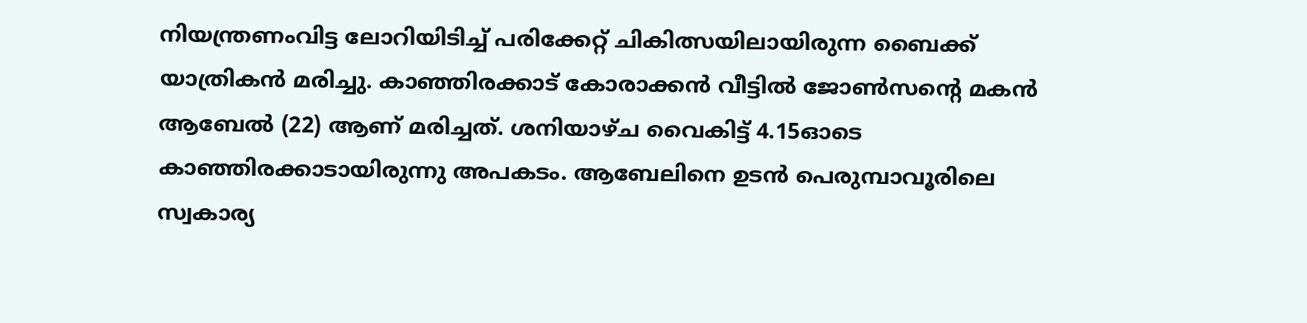നിയന്ത്രണംവിട്ട ലോറിയിടിച്ച് പരിക്കേറ്റ് ചികിത്സയിലായിരുന്ന ബൈക്ക് യാത്രികൻ മരിച്ചു. കാഞ്ഞിരക്കാട് കോരാക്കൻ വീട്ടിൽ ജോൺസന്‍റെ മകൻ ആബേൽ (22) ആണ് മരിച്ചത്. ശനിയാഴ്ച വൈകിട്ട് 4.15ഓടെ കാഞ്ഞിരക്കാടായിരുന്നു അപകടം. ആബേലിനെ ഉടൻ പെരുമ്പാവൂരിലെ സ്വകാര്യ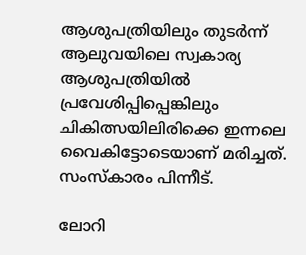ആശുപത്രിയിലും തുടർന്ന് ആലുവയിലെ സ്വകാര്യ ആശുപത്രിയിൽ പ്രവേശിപ്പിപ്പെങ്കിലും ചികിത്സയിലിരിക്കെ ഇന്നലെ വൈകിട്ടോടെയാണ് മരിച്ചത്. സംസ്‌കാരം പിന്നീട്.

ലോറി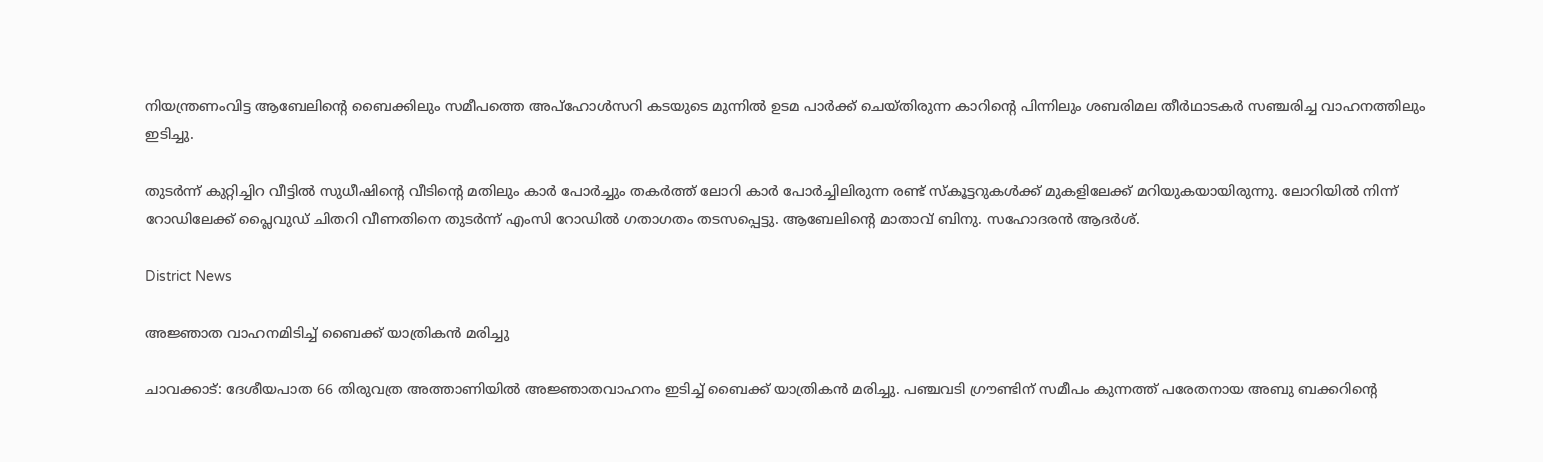നിയന്ത്രണംവിട്ട ആബേലിന്‍റെ ബൈക്കിലും സമീപത്തെ അപ്ഹോൾസറി കടയുടെ മുന്നിൽ ഉടമ പാർക്ക് ചെയ്തിരുന്ന കാറിന്‍റെ പിന്നിലും ശബരിമല തീർഥാടകർ സഞ്ചരിച്ച വാഹനത്തിലും ഇടിച്ചു.

തുടർന്ന് കുറ്റിച്ചിറ വീട്ടിൽ സുധീഷിന്‍റെ വീടിന്‍റെ മതിലും കാർ പോർച്ചും തകർത്ത് ലോറി കാർ പോർച്ചിലിരുന്ന രണ്ട് സ്‌കൂട്ടറുകൾക്ക് മുകളിലേക്ക് മറിയുകയായിരുന്നു. ലോറിയിൽ നിന്ന് റോഡിലേക്ക് പ്ലൈവുഡ് ചിതറി വീണതിനെ തുടർന്ന് എംസി റോഡിൽ ഗതാഗതം തടസപ്പെട്ടു. ആബേലിന്‍റെ മാതാവ് ബിനു. സഹോദരൻ ആദർശ്.

District News

അജ്ഞാത വാഹനമിടിച്ച് ബൈക്ക് യാത്രികൻ മരിച്ചു

ചാവക്കാട്: ദേശീയപാത 66 തിരുവത്ര അത്താണിയിൽ അജ്ഞാതവാഹനം ഇടിച്ച് ബൈക്ക് യാത്രികൻ മരിച്ചു. പഞ്ചവടി ഗ്രൗണ്ടിന് സമീപം കുന്നത്ത് പരേതനായ അബു ബക്കറിൻ്റെ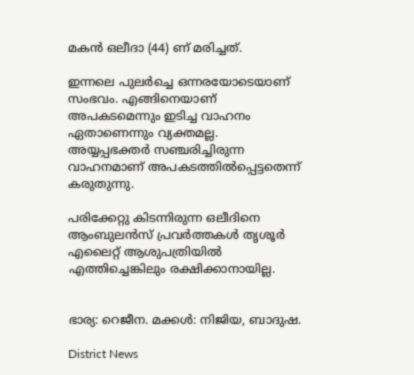മകൻ ഒലീദാ (44) ണ് മരിച്ചത്.

ഇന്നലെ പുലർച്ചെ ഒന്നരയോടെയാണ് സംഭവം. എങ്ങിനെയാണ് അപകടമെന്നും ഇടിച്ച വാഹനം ഏതാണെന്നും വ്യക്തമല്ല. അയ്യപ്പഭക്തർ സഞ്ചരിച്ചിരുന്ന വാഹനമാണ് അപകടത്തിൽപ്പെട്ടതെന്ന് കരുതുന്നു.

പരിക്കേറ്റു കിടന്നിരുന്ന ഒലീദിനെ ആംബുലൻസ് പ്രവർത്തകൾ തൃശൂർ എലൈറ്റ് ആശുപത്രിയിൽ എത്തിച്ചെങ്കിലും രക്ഷിക്കാനായില്ല.


ഭാര്യ: റെജീന. മക്കൾ: നിജിയ, ബാദുഷ.

District News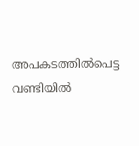അപകടത്തിൽപെട്ട വണ്ടിയിൽ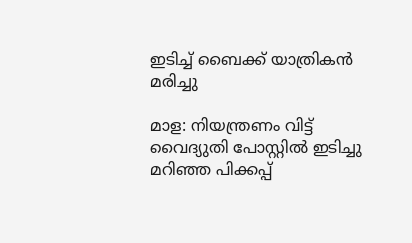ഇടിച്ച് ബൈക്ക് യാത്രികൻ മരിച്ചു

മാള: നിയന്ത്രണം വിട്ട് വൈദ്യുതി പോസ്റ്റിൽ ഇടിച്ചു മറിഞ്ഞ പിക്കപ്പ്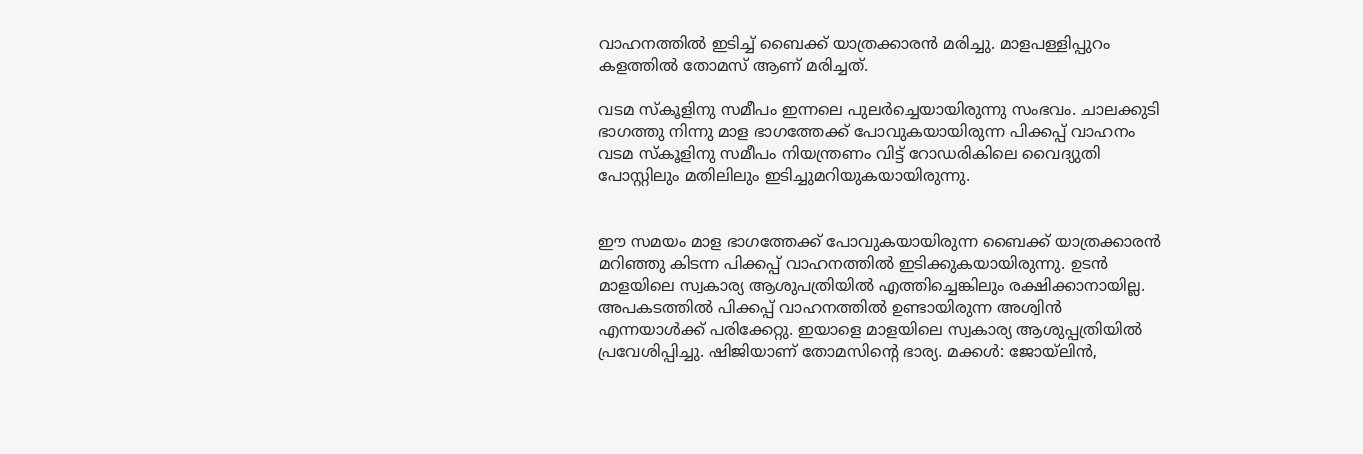വാഹനത്തിൽ ഇടിച്ച് ബൈക്ക് യാത്രക്കാരൻ മരിച്ചു. മാളപള്ളിപ്പുറം കളത്തിൽ തോമസ് ആണ് മരിച്ചത്.

വടമ സ്‌കൂളിനു സമീപം ഇന്നലെ പുലർച്ചെയായിരുന്നു സംഭവം. ചാലക്കുടി ഭാഗത്തു നിന്നു മാള ഭാഗത്തേക്ക് പോവുകയായിരുന്ന പിക്കപ്പ് വാഹനം വടമ സ്കൂളിനു സമീപം നിയന്ത്രണം വിട്ട് റോഡരികിലെ വൈദ്യുതി പോസ്റ്റിലും മതിലിലും ഇടിച്ചുമറിയുകയായിരുന്നു.


ഈ സമയം മാള ഭാഗത്തേക്ക് പോവുകയായിരുന്ന ബൈക്ക് യാത്രക്കാരൻ മറിഞ്ഞു കിടന്ന പിക്കപ്പ് വാഹനത്തിൽ ഇടിക്കുകയായിരുന്നു. ഉടൻ മാളയിലെ സ്വകാര്യ ആശുപത്രിയിൽ എത്തിച്ചെങ്കിലും രക്ഷിക്കാനായില്ല. അപകടത്തിൽ പിക്കപ്പ് വാഹനത്തിൽ ഉണ്ടായിരുന്ന അശ്വിൻ എന്നയാൾക്ക് പരിക്കേറ്റു. ഇയാളെ മാളയിലെ സ്വകാര്യ ആശുപ്പത്രിയിൽ പ്രവേശിപ്പിച്ചു. ഷിജിയാണ് തോമസിന്‍റെ ഭാര്യ. മക്കൾ: ജോയ്‌ലിൻ,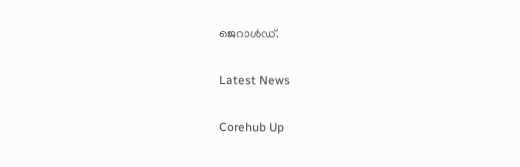ജെറാൾഡ്.

Latest News

Corehub Up